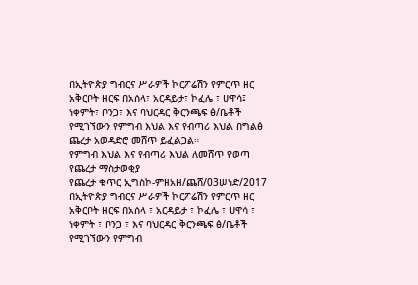በኢትዮጵያ ግብርና ሥራዎች ኮርፖሬሽን የምርጥ ዘር አቅርቦት ዘርፍ በአሰላ፣ አርዳይታ፣ ኮፈሌ ፣ ሀዋሳ፤ ነቀምት፣ ቦንጋ፣ እና ባህርዳር ቅርንጫፍ ፅ/ቤቶች የሚገኘውን የምግብ እህል እና የብጣሪ እህል በግልፅ ጨረታ አወዳድሮ መሸጥ ይፈልጋል።
የምግብ እህል እና የብጣሪ እህል ለመሸጥ የወጣ
የጨረታ ማስታወቂያ
የጨረታ ቁጥር ኢግስኮ-ምዘአዘ/ጨሸ/03ሠነድ/2017
በኢትዮጵያ ግብርና ሥራዎች ኮርፖሬሽን የምርጥ ዘር አቅርቦት ዘርፍ በአሰላ ፣ አርዳይታ ፣ ኮፈሌ ፣ ሀዋሳ ፣ ነቀምት ፣ ቦንጋ ፣ እና ባህርዳር ቅርንጫፍ ፅ/ቤቶች የሚገኘውን የምግብ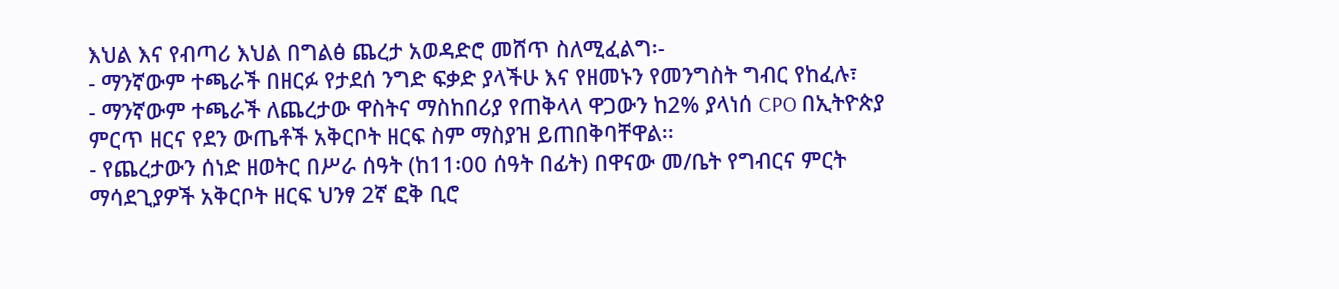እህል እና የብጣሪ እህል በግልፅ ጨረታ አወዳድሮ መሸጥ ስለሚፈልግ፡-
- ማንኛውም ተጫራች በዘርፉ የታደሰ ንግድ ፍቃድ ያላችሁ እና የዘመኑን የመንግስት ግብር የከፈሉ፣
- ማንኛውም ተጫራች ለጨረታው ዋስትና ማስከበሪያ የጠቅላላ ዋጋውን ከ2% ያላነሰ CPO በኢትዮጵያ ምርጥ ዘርና የደን ውጤቶች አቅርቦት ዘርፍ ስም ማስያዝ ይጠበቅባቸዋል፡፡
- የጨረታውን ሰነድ ዘወትር በሥራ ሰዓት (ከ11፡00 ሰዓት በፊት) በዋናው መ/ቤት የግብርና ምርት ማሳደጊያዎች አቅርቦት ዘርፍ ህንፃ 2ኛ ፎቅ ቢሮ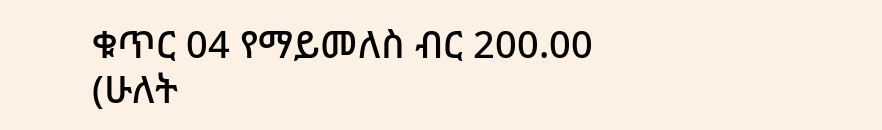ቁጥር 04 የማይመለስ ብር 200.00 (ሁለት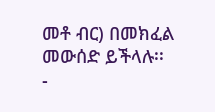መቶ ብር) በመክፈል መውሰድ ይችላሉ፡፡
-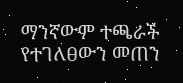ማንኛውም ተጫራች የተገለፀውን መጠን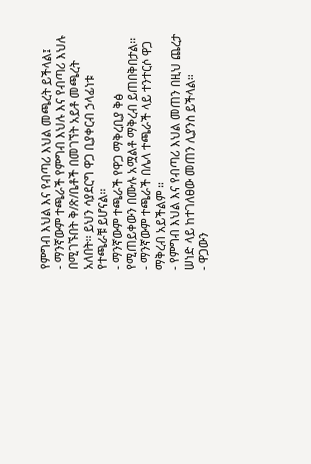የምግብ እህል እና የብጣሪ እህል መጫረት ይችላል፤
- ማንኛውም ተጫራች የምግብ እህሉ እና የብጣሪ እህሉ በሚገኙበት ቅ/ጽ/ቤቶች በመገኘት አይቶ መጫረት አለበት፡፡ ይህን ሳያደርግ ዋጋ ቢያቀርብ ኃላፊነቱ የተጫራቹ ይሆናል፡፡
- ማንኛውም ተጫራች የዋጋ ማቅረቢያ ቅፅ የሚጠይቀውን በሙሉ አሟልቶ ማቅረብ ይጠበቅበታል፡፡
- ማንኛውም ተጫራች በሌላ ተጫራች ላይ ተንተርሶ ዋጋ ማቅረብ አይችልም ።
- የምግብ እህል እና የብጣሪ እህል መጠን በዚህ ጨረታ ሠነድ ላይ ከተገለፀው መጠን ሊያንስ ይችላል።
- ዋጋውን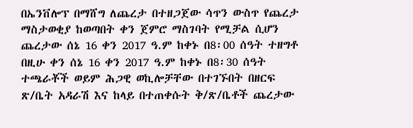በኤንቨሎፕ በማሸግ ለጨረታ በተዘጋጀው ሳጥን ውስጥ የጨረታ ማስታወቂያ ከወጣበት ቀን ጀምሮ ማስገባት የሚቻል ሲሆን ጨረታው ሰኔ 16 ቀን 2017 ዓ.ም ከቀኑ በ8፡00 ሰዓት ተዘግቶ በዚሁ ቀን ሰኔ 16 ቀን 2017 ዓ.ም ከቀኑ በ8፡30 ሰዓት ተጫራቾች ወይም ሕጋዊ ወኪሎቻቸው በተገኙበት በዘርፍ ጽ/ቤት አዳራሽ እና ከላይ በተጠቀሱት ቅ/ጽ/ቤቶች ጨረታው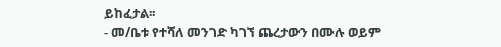ይከፈታል፡፡
- መ/ቤቱ የተሻለ መንገድ ካገኘ ጨረታውን በሙሉ ወይም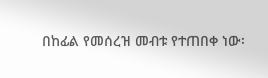በከፊል የመሰረዝ መብቱ የተጠበቀ ነው፡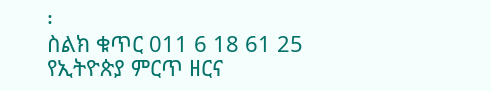፡
ስልክ ቁጥር 011 6 18 61 25
የኢትዮጵያ ምርጥ ዘርና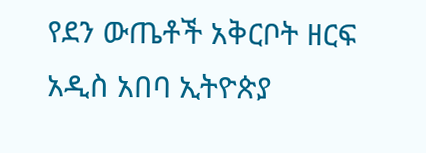የደን ውጤቶች አቅርቦት ዘርፍ
አዲስ አበባ ኢትዮጵያ